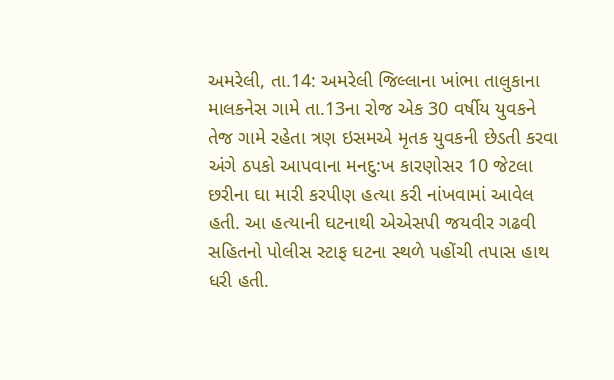અમરેલી, તા.14: અમરેલી જિલ્લાના ખાંભા તાલુકાના માલકનેસ ગામે તા.13ના રોજ એક 30 વર્ષીય યુવકને તેજ ગામે રહેતા ત્રણ ઇસમએ મૃતક યુવકની છેડતી કરવા અંગે ઠપકો આપવાના મનદુ:ખ કારણોસર 10 જેટલા છરીના ઘા મારી કરપીણ હત્યા કરી નાંખવામાં આવેલ હતી. આ હત્યાની ઘટનાથી એએસપી જયવીર ગઢવી સહિતનો પોલીસ સ્ટાફ ઘટના સ્થળે પહોંચી તપાસ હાથ ધરી હતી.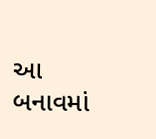આ બનાવમાં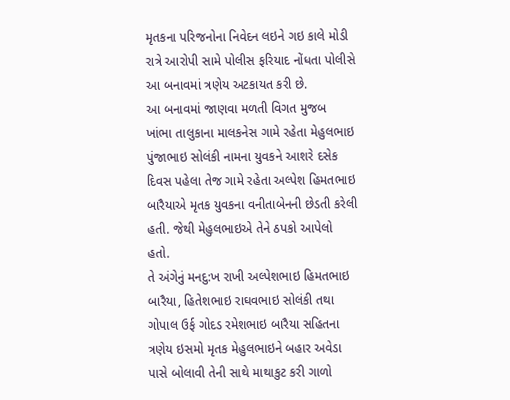મૃતકના પરિજનોના નિવેદન લઇને ગઇ કાલે મોડી રાત્રે આરોપી સામે પોલીસ ફરિયાદ નોંધતા પોલીસે આ બનાવમાં ત્રણેય અટકાયત કરી છે.
આ બનાવમાં જાણવા મળતી વિગત મુજબ
ખાંભા તાલુકાના માલકનેસ ગામે રહેતા મેહુલભાઇ પુંજાભાઇ સોલંકી નામના યુવકને આશરે દસેક દિવસ પહેલા તેજ ગામે રહેતા અલ્પેશ હિમતભાઇ
બારૈયાએ મૃતક યુવકના વનીતાબેનની છેડતી કરેલી હતી. જેથી મેહુલભાઇએ તેને ઠપકો આપેલો હતો.
તે અંગેનું મનદુ:ખ રાખી અલ્પેશભાઇ હિમતભાઇ બારૈયા, હિતેશભાઇ રાઘવભાઇ સોલંકી તથા ગોપાલ ઉર્ફ ગોદડ રમેશભાઇ બારૈયા સહિતના
ત્રણેય ઇસમો મૃતક મેહુલભાઇને બહાર અવેડા પાસે બોલાવી તેની સાથે માથાકુટ કરી ગાળો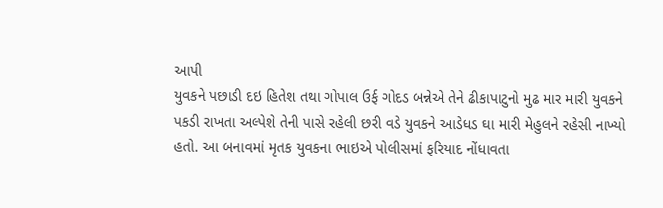આપી
યુવકને પછાડી દઇ હિતેશ તથા ગોપાલ ઉર્ફ ગોદડ બન્નેએ તેને ઢીકાપાટુનો મુઢ માર મારી યુવકને
પકડી રાખતા અલ્પેશે તેની પાસે રહેલી છરી વડે યુવકને આડેધડ ઘા મારી મેહુલને રહેસી નાખ્યો
હતો. આ બનાવમાં મૃતક યુવકના ભાઇએ પોલીસમાં ફરિયાદ નોંધાવતા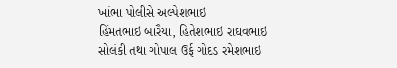ખાંભા પોલીસે અલ્પેશભાઇ
હિંમતભાઇ બારૈયા, હિતેશભાઇ રાઘવભાઇ સોલંકી તથા ગોપાલ ઉર્ફ ગોદડ રમેશભાઇ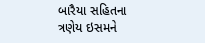બારૈયા સહિતના
ત્રણેય ઇસમને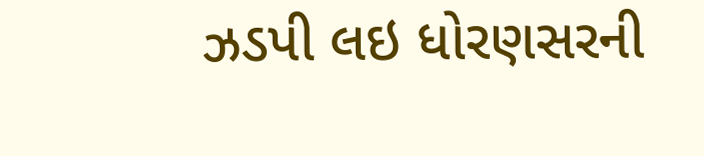ઝડપી લઇ ધોરણસરની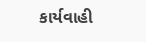કાર્યવાહી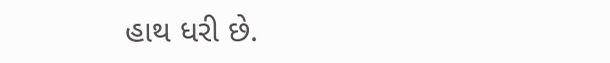હાથ ધરી છે.